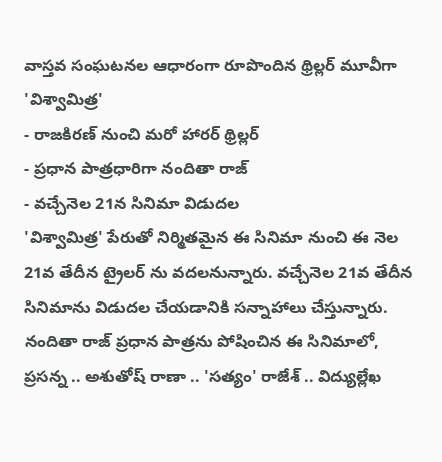వాస్తవ సంఘటనల ఆధారంగా రూపొందిన థ్రిల్లర్ మూవీగా 'విశ్వామిత్ర'
- రాజకిరణ్ నుంచి మరో హారర్ థ్రిల్లర్
- ప్రధాన పాత్రధారిగా నందితా రాజ్
- వచ్చేనెల 21న సినిమా విడుదల
'విశ్వామిత్ర' పేరుతో నిర్మితమైన ఈ సినిమా నుంచి ఈ నెల 21వ తేదీన ట్రైలర్ ను వదలనున్నారు. వచ్చేనెల 21వ తేదీన సినిమాను విడుదల చేయడానికి సన్నాహాలు చేస్తున్నారు. నందితా రాజ్ ప్రధాన పాత్రను పోషించిన ఈ సినిమాలో, ప్రసన్న .. అశుతోష్ రాణా .. 'సత్యం' రాజేశ్ .. విద్యుల్లేఖ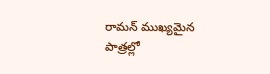రామన్ ముఖ్యమైన పాత్రల్లో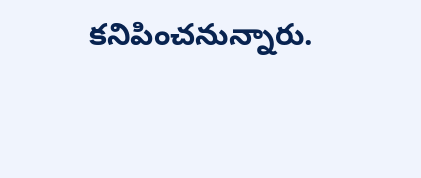కనిపించనున్నారు.